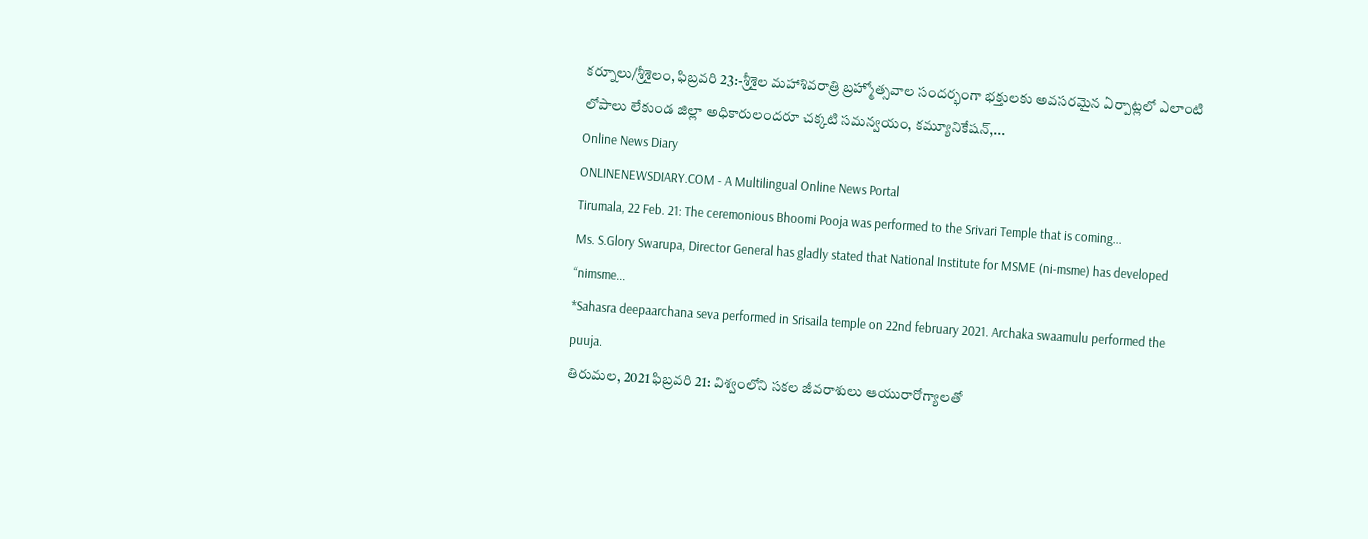కర్నూలు/శ్రీశైలం, ఫిబ్రవరి 23:-శ్రీశైల మహాశివరాత్రి బ్రహ్మోత్సవాల సందర్భంగా భక్తులకు అవసరమైన ఏర్పాట్లలో ఎలాంటి లోపాలు లేకుండ జిల్లా అధికారులందరూ చక్కటి సమన్వయం, కమ్యూనికేషన్,...
Online News Diary
ONLINENEWSDIARY.COM - A Multilingual Online News Portal
Tirumala, 22 Feb. 21: The ceremonious Bhoomi Pooja was performed to the Srivari Temple that is coming...
Ms. S.Glory Swarupa, Director General has gladly stated that National Institute for MSME (ni-msme) has developed “nimsme...
*Sahasra deepaarchana seva performed in Srisaila temple on 22nd february 2021. Archaka swaamulu performed the puuja.
తిరుమల, 2021 ఫిబ్రవరి 21: విశ్వంలోని సకల జీవరాశులు ఆయురారోగ్యాలతో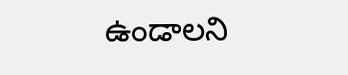ఉండాలని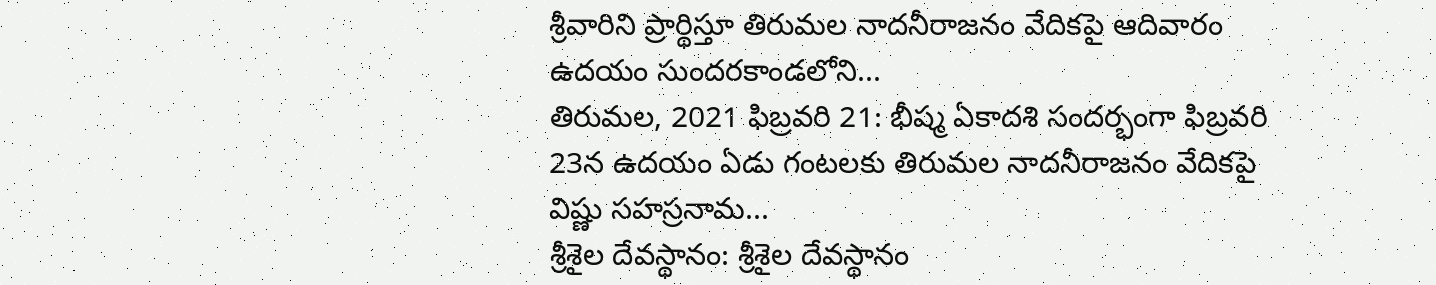శ్రీవారిని ప్రార్థిస్తూ తిరుమల నాదనీరాజనం వేదికపై ఆదివారం ఉదయం సుందరకాండలోని...
తిరుమల, 2021 ఫిబ్రవరి 21: భీష్మ ఏకాదశి సందర్భంగా ఫిబ్రవరి 23న ఉదయం ఏడు గంటలకు తిరుమల నాదనీరాజనం వేదికపై విష్ణు సహస్రనామ...
శ్రీశైల దేవస్థానం: శ్రీశైల దేవస్థానం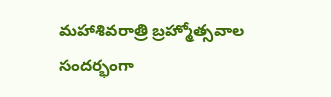మహాశివరాత్రి బ్రహ్మోత్సవాల సందర్భంగా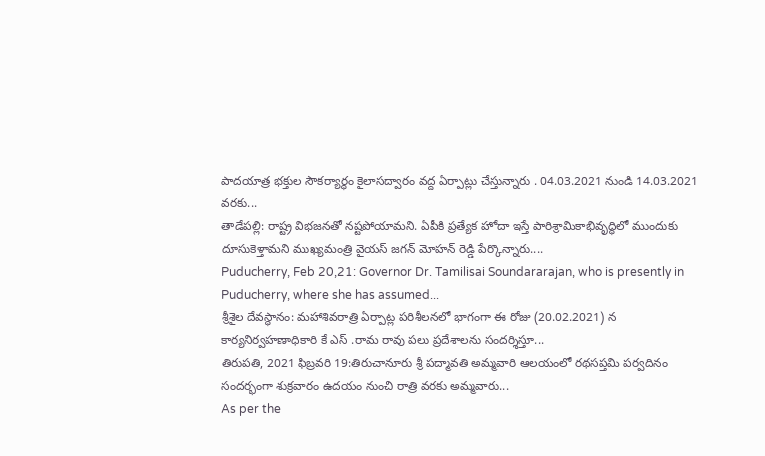పాదయాత్ర భక్తుల సౌకర్యార్థం కైలాసద్వారం వద్ద ఏర్పాట్లు చేస్తున్నారు . 04.03.2021 నుండి 14.03.2021 వరకు...
తాడేపల్లి: రాష్ట్ర విభజనతో నష్టపోయామని. ఏపీకి ప్రత్యేక హోదా ఇస్తే పారిశ్రామికాభివృద్ధిలో ముందుకు దూసుకెళ్తామని ముఖ్యమంత్రి వైయస్ జగన్ మోహన్ రెడ్డి పేర్కొన్నారు....
Puducherry, Feb 20,21: Governor Dr. Tamilisai Soundararajan, who is presently in Puducherry, where she has assumed...
శ్రీశైల దేవస్థానం: మహాశివరాత్రి ఏర్పాట్ల పరిశీలనలో భాగంగా ఈ రోజు (20.02.2021) న కార్యనిర్వహణాధికారి కే ఎస్ .రామ రావు పలు ప్రదేశాలను సందర్శిస్తూ...
తిరుపతి, 2021 ఫిబ్రవరి 19:తిరుచానూరు శ్రీ పద్మావతి అమ్మవారి ఆలయంలో రథసప్తమి పర్వదినం సందర్భంగా శుక్రవారం ఉదయం నుంచి రాత్రి వరకు అమ్మవారు...
As per the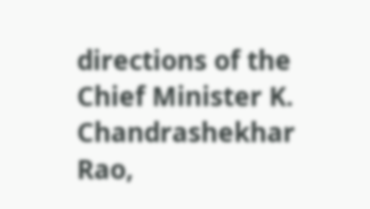directions of the Chief Minister K. Chandrashekhar Rao,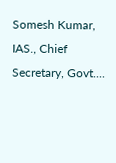Somesh Kumar, IAS., Chief Secretary, Govt....